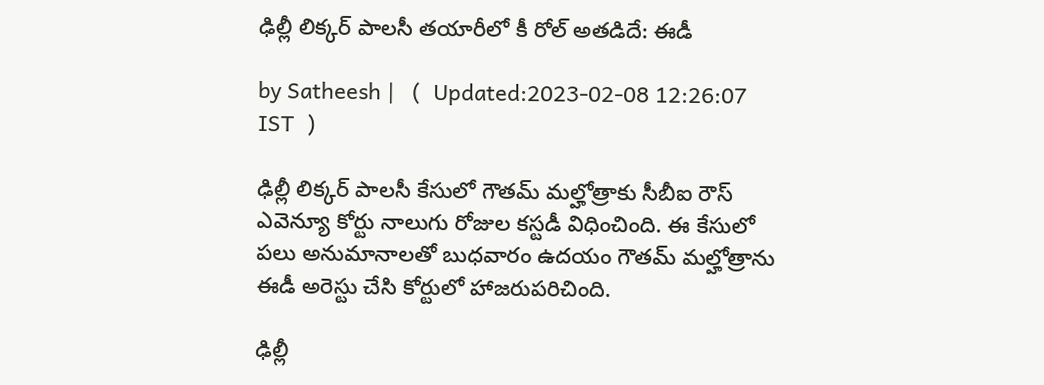ఢిల్లీ లిక్కర్ పాలసీ తయారీలో కీ రోల్ అతడిదే: ఈడీ

by Satheesh |   (  Updated:2023-02-08 12:26:07  IST  )

ఢిల్లీ లిక్కర్ పాలసీ కేసులో గౌతమ్ మల్హోత్రాకు సీబీఐ రౌస్ ఎవెన్యూ కోర్టు నాలుగు రోజుల కస్టడీ విధించింది. ఈ కేసులో పలు అనుమానాలతో బుధవారం ఉదయం గౌతమ్ మల్హోత్రాను ఈడీ అరెస్టు చేసి కోర్టులో హాజరుపరిచింది.

ఢిల్లీ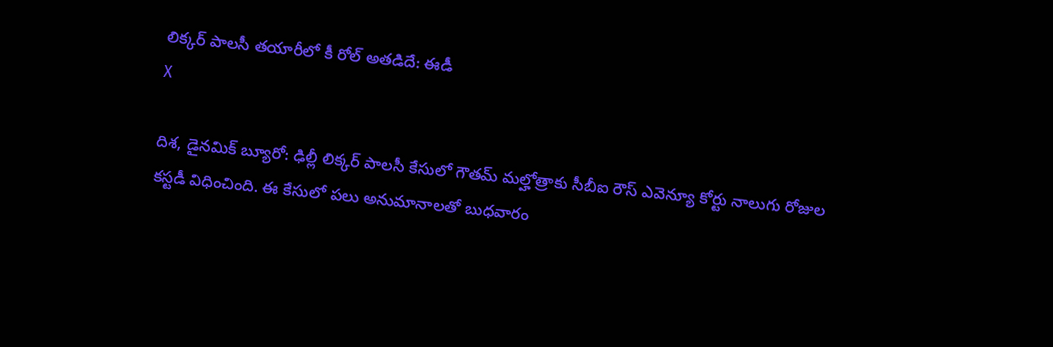లిక్కర్ పాలసీ తయారీలో కీ రోల్ అతడిదే: ఈడీ
X

దిశ, డైనమిక్ బ్యూరో: ఢిల్లీ లిక్కర్ పాలసీ కేసులో గౌతమ్ మల్హోత్రాకు సీబీఐ రౌస్ ఎవెన్యూ కోర్టు నాలుగు రోజుల కస్టడీ విధించింది. ఈ కేసులో పలు అనుమానాలతో బుధవారం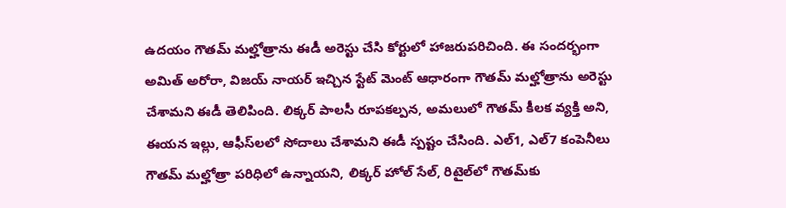ఉదయం గౌతమ్ మల్హోత్రాను ఈడీ అరెస్టు చేసి కోర్టులో హాజరుపరిచింది. ఈ సందర్భంగా అమిత్ అరోరా, విజయ్ నాయర్ ఇచ్చిన స్టేట్ మెంట్ ఆధారంగా గౌతమ్ మల్హోత్రాను అరెస్టు చేశామని ఈడీ తెలిపింది. లిక్కర్ పాలసీ రూపకల్పన, అమలులో గౌతమ్ కీలక వ్యక్తి అని, ఈయన ఇల్లు, ఆఫీస్‌లలో సోదాలు చేశామని ఈడీ స్పష్టం చేసింది. ఎల్1, ఎల్7 కంపెనీలు గౌతమ్ మల్హోత్రా పరిధిలో ఉన్నాయని, లిక్కర్ హోల్ సేల్, రిటైల్‌లో గౌతమ్‌కు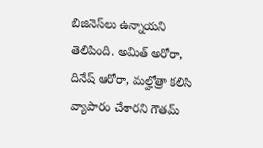బిజినెస్‌లు ఉన్నాయని తెలిపింది. అమిత్ అరోరా, దినేష్ ఆరోరా, మల్హోత్రా కలిసి వ్యాపారం చేశారని గౌతమ్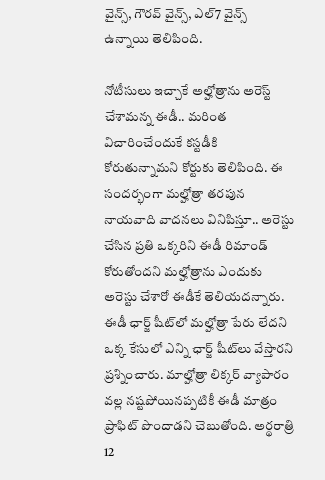వైన్స్, గౌరవ్ వైన్స్, ఎల్7 వైన్స్ ఉన్నాయి తెలిపింది.

నోటీసులు ఇచ్చాకే అల్హోత్రాను అరెస్ట్ చేశామన్న ఈడీ.. మరింత విచారించేందుకే కస్టడీకి కోరుతున్నామని కోర్టుకు తెలిపింది. ఈ సందర్భంగా మల్హోత్రా తరపున నాయవాది వాదనలు వినిపిస్తూ.. అరెస్టు చేసిన ప్రతి ఒక్కరిని ఈడీ రిమాండ్ కోరుతోందని మల్హోత్రాను ఎందుకు అరెస్టు చేశారో ఈడీకే తెలియదన్నారు. ఈడీ ఛార్జ్ షీట్‌లో మల్హోత్రా పేరు లేదని ఒక్క కేసులో ఎన్ని ఛార్జ్ షీట్‌లు వేస్తారని ప్రశ్నించారు. మాల్హోత్రా లిక్కర్ వ్యాపారం వల్ల నష్టపోయినప్పటికీ ఈడీ మాత్రం ప్రాఫిట్ పొందాడని చెబుతోంది. అర్థరాత్రి 12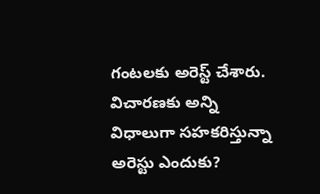గంటలకు అరెస్ట్ చేశారు. విచారణకు అన్ని విధాలుగా సహకరిస్తున్నా అరెస్టు ఎందుకు?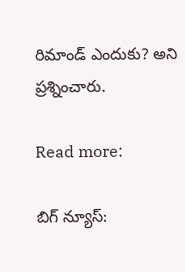రిమాండ్ ఎందుకు? అని ప్రశ్నించారు.

Read more:

బిగ్ న్యూస్: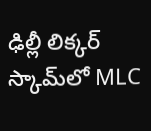ఢిల్లీ లిక్కర్ స్కామ్‌లో MLC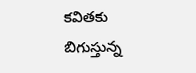కవితకు బిగుస్తున్న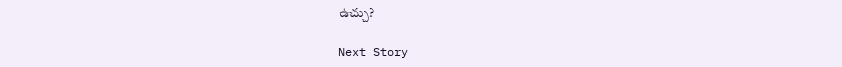ఉచ్చు?

Next Story